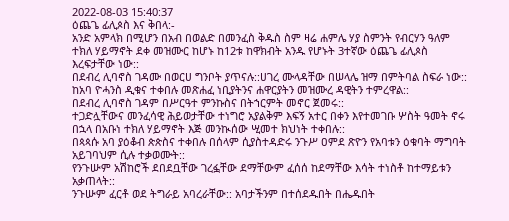2022-08-03 15:40:37
ዕጨጌ ፊሊጶስ እና ቅበላ:-
አንድ አምላክ በሚሆን በአብ በወልድ በመንፈስ ቅዱስ ስም ዛሬ ሐምሌ ሃያ ስምንት የብርሃን ዓለም ተክለ ሃይማኖት ደቀ መዝሙር ከሆኑ ከ12ቱ ከዋክብት አንዱ የሆኑት 3ተኛው ዕጨጌ ፊሊጶስ እረፍታቸው ነው::
በደብረ ሊባኖስ ገዳሙ በወርሀ ግንቦት ያጥናሉ::ሀገረ ሙላዳቸው በሠላሌ ዝማ በምትባል ስፍራ ነው::
ከአባ ዮሓንስ ዲቁና ተቀበሉ መጽሐፈ ነቢያትንና ሐዋርያትን መዝሙረ ዳዊትን ተምረዋል::
በደብረ ሊባኖስ ገዳም በሥርዓተ ምንኩስና በትኀርምት መኖር ጀመሩ::
ተጋድሏቸውና መንፈሳዊ ሕይወታቸው ተነግሮ አያልቅም እፍኝ አተር በቀን እየተመገቡ ሦስት ዓመት ኖሩ በኋላ በአቡነ ተክለ ሃይማኖት እጅ መንኲሰው ሢመተ ክህነት ተቀበሉ::
በጳጳሱ አባ ያዕቆብ ጵጵስና ተቀበሉ በሰላም ሲያስተዳድሩ ንጉሥ ዐምደ ጽዮን የአባቱን ዕቁባት ማግባት አይገባህም ሲሉ ተቃወሙት::
የንጉሡም አሽከሮች ደበደቧቸው ገረፏቸው ደማቸውም ፈሰሰ ከደማቸው እሳት ተነስቶ ከተማይቱን አቃጠላት::
ንጉሡም ፈርቶ ወደ ትግራይ አባረራቸው:: አባታችንም በተሰደዱበት በሔዱበት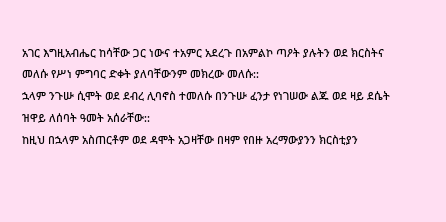አገር እግዚአብሔር ከሳቸው ጋር ነውና ተአምር አደረጉ በአምልኮ ጣዖት ያሉትን ወደ ክርስትና መለሱ የሥነ ምግባር ድቀት ያለባቸውንም መክረው መለሱ::
ኋላም ንጉሡ ሲሞት ወደ ደብረ ሊባኖስ ተመለሱ በንጉሡ ፈንታ የነገሠው ልጁ ወደ ዛይ ደሴት ዝዋይ ለሰባት ዓመት አሰራቸው::
ከዚህ በኋላም አስጠርቶም ወደ ዳሞት አጋዛቸው በዛም የበዙ አረማውያንን ክርስቲያን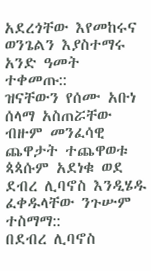አደረጎቸው እየመከሩና ወንጌልን እያስተማሩ አንድ ዓመት ተቀመጡ::
ዝናቸውን የሰሙ አቡነ ሰላማ አስጠሯቸው ብዙም መንፈሳዊ ጨዋታት ተጨዋወቱ ጳጳሱም አደነቁ ወደ ደብረ ሊባኖስ እንዲሄዱ ፈቀዱላቸው ንጉሡም ተስማማ::
በደብረ ሊባኖስ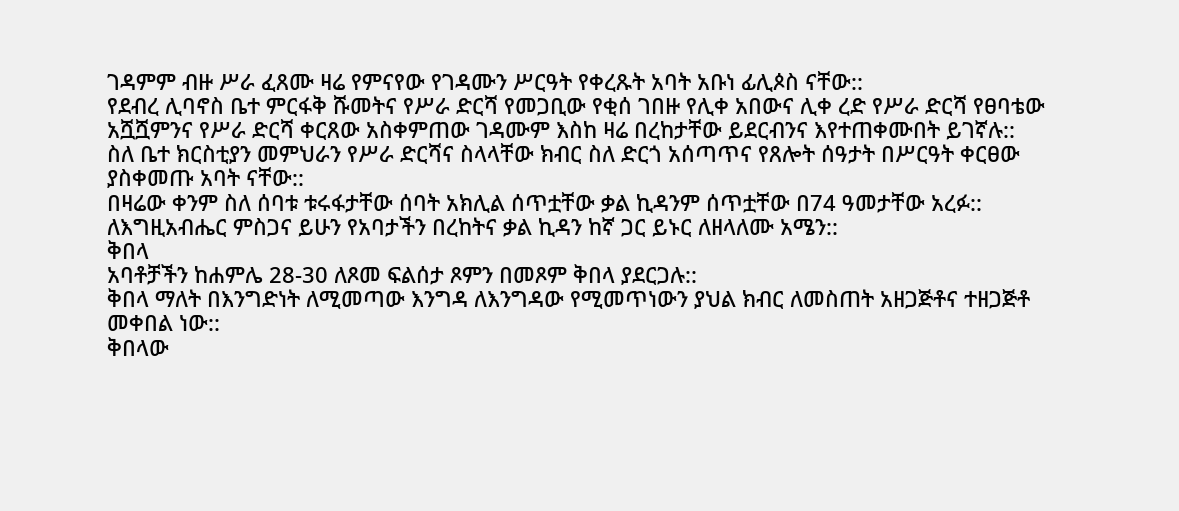ገዳምም ብዙ ሥራ ፈጸሙ ዛሬ የምናየው የገዳሙን ሥርዓት የቀረጹት አባት አቡነ ፊሊጶስ ናቸው::
የደብረ ሊባኖስ ቤተ ምርፋቅ ሹመትና የሥራ ድርሻ የመጋቢው የቂሰ ገበዙ የሊቀ አበውና ሊቀ ረድ የሥራ ድርሻ የፀባቴው አሿሿምንና የሥራ ድርሻ ቀርጸው አስቀምጠው ገዳሙም እስከ ዛሬ በረከታቸው ይደርብንና እየተጠቀሙበት ይገኛሉ::
ስለ ቤተ ክርስቲያን መምህራን የሥራ ድርሻና ስላላቸው ክብር ስለ ድርጎ አሰጣጥና የጸሎት ሰዓታት በሥርዓት ቀርፀው ያስቀመጡ አባት ናቸው::
በዛሬው ቀንም ስለ ሰባቱ ቱሩፋታቸው ሰባት አክሊል ሰጥቷቸው ቃል ኪዳንም ሰጥቷቸው በ74 ዓመታቸው አረፉ::
ለእግዚአብሔር ምስጋና ይሁን የአባታችን በረከትና ቃል ኪዳን ከኛ ጋር ይኑር ለዘላለሙ አሜን::
ቅበላ
አባቶቻችን ከሐምሌ 28-30 ለጾመ ፍልሰታ ጾምን በመጾም ቅበላ ያደርጋሉ::
ቅበላ ማለት በእንግድነት ለሚመጣው እንግዳ ለእንግዳው የሚመጥነውን ያህል ክብር ለመስጠት አዘጋጅቶና ተዘጋጅቶ መቀበል ነው::
ቅበላው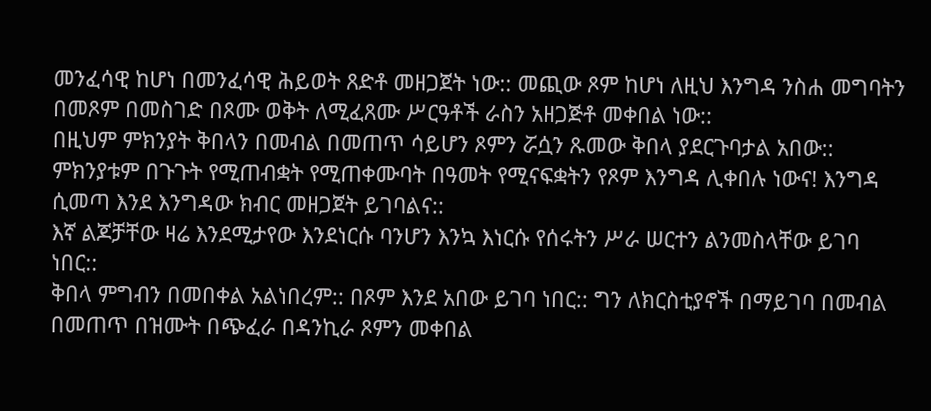መንፈሳዊ ከሆነ በመንፈሳዊ ሕይወት ጸድቶ መዘጋጀት ነው:: መጪው ጾም ከሆነ ለዚህ እንግዳ ንስሐ መግባትን በመጾም በመስገድ በጾሙ ወቅት ለሚፈጸሙ ሥርዓቶች ራስን አዘጋጅቶ መቀበል ነው::
በዚህም ምክንያት ቅበላን በመብል በመጠጥ ሳይሆን ጾምን ሯሷን ጹመው ቅበላ ያደርጉባታል አበው::
ምክንያቱም በጉጉት የሚጠብቋት የሚጠቀሙባት በዓመት የሚናፍቋትን የጾም እንግዳ ሊቀበሉ ነውና! እንግዳ ሲመጣ እንደ እንግዳው ክብር መዘጋጀት ይገባልና::
እኛ ልጆቻቸው ዛሬ እንደሚታየው እንደነርሱ ባንሆን እንኳ እነርሱ የሰሩትን ሥራ ሠርተን ልንመስላቸው ይገባ ነበር::
ቅበላ ምግብን በመበቀል አልነበረም:: በጾም እንደ አበው ይገባ ነበር:: ግን ለክርስቲያኖች በማይገባ በመብል በመጠጥ በዝሙት በጭፈራ በዳንኪራ ጾምን መቀበል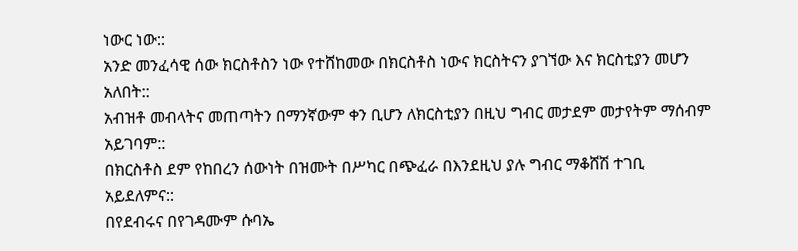ነውር ነው::
አንድ መንፈሳዊ ሰው ክርስቶስን ነው የተሸከመው በክርስቶስ ነውና ክርስትናን ያገኘው እና ክርስቲያን መሆን አለበት::
አብዝቶ መብላትና መጠጣትን በማንኛውም ቀን ቢሆን ለክርስቲያን በዚህ ግብር መታደም መታየትም ማሰብም አይገባም::
በክርስቶስ ደም የከበረን ሰውነት በዝሙት በሥካር በጭፈራ በእንደዚህ ያሉ ግብር ማቆሸሽ ተገቢ አይደለምና::
በየደብሩና በየገዳሙም ሱባኤ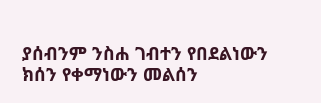ያሰብንም ንስሐ ገብተን የበደልነውን ክሰን የቀማነውን መልሰን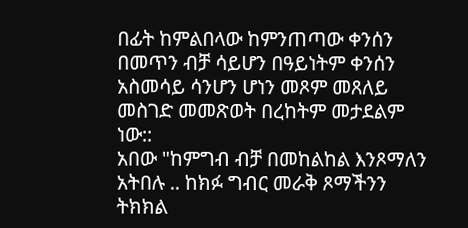በፊት ከምልበላው ከምንጠጣው ቀንሰን በመጥን ብቻ ሳይሆን በዓይነትም ቀንሰን አስመሳይ ሳንሆን ሆነን መጾም መጸለይ መስገድ መመጽወት በረከትም መታደልም ነው::
አበው "ከምግብ ብቻ በመከልከል እንጾማለን አትበሉ .. ከክፉ ግብር መራቅ ጾማችንን ትክክል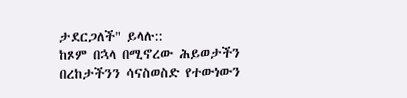ታደርጋለች" ይላሉ::
ከጾም በኋላ በሚኖረው ሕይወታችን በረከታችንን ሳናስወስድ የተውነውን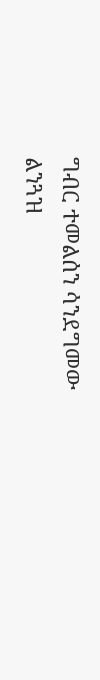ግብር ተመልሰን ሳንደግመው ልንጓዝ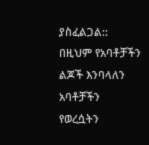ያስፈልጋል::
በዚህም የአባቶቻችን ልጆች እንባላለን አባቶቻችን የወረሷትን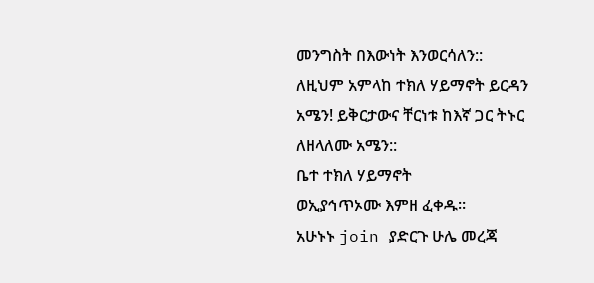መንግስት በእውነት እንወርሳለን::
ለዚህም አምላከ ተክለ ሃይማኖት ይርዳን አሜን! ይቅርታውና ቸርነቱ ከእኛ ጋር ትኑር ለዘላለሙ አሜን::
ቤተ ተክለ ሃይማኖት
ወኢያኅጥኦሙ እምዘ ፈቀዱ።
አሁኑኑ join ያድርጉ ሁሌ መረጃ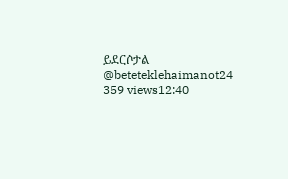ይደርሶታል
@beteteklehaimanot24
359 views12:40